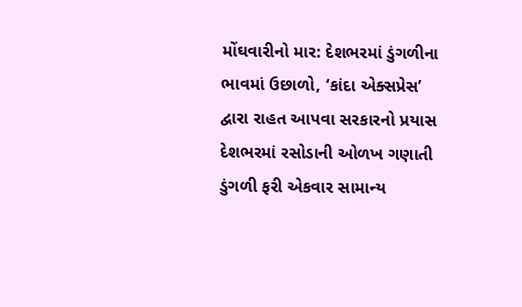મોંઘવારીનો માર: દેશભરમાં ડુંગળીના ભાવમાં ઉછાળો, ‘કાંદા એક્સપ્રેસ’ દ્વારા રાહત આપવા સરકારનો પ્રયાસ
દેશભરમાં રસોડાની ઓળખ ગણાતી ડુંગળી ફરી એકવાર સામાન્ય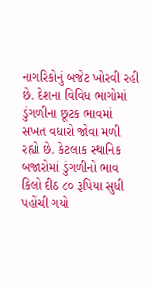નાગરિકોનું બજેટ ખોરવી રહી છે. દેશના વિવિધ ભાગોમાં ડુંગળીના છૂટક ભાવમાં સખત વધારો જોવા મળી રહ્યો છે. કેટલાક સ્થાનિક બજારોમાં ડુંગળીનો ભાવ કિલો દીઠ ૮૦ રૂપિયા સુધી પહોંચી ગયો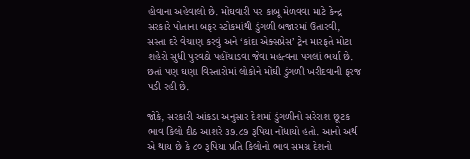હોવાના અહેવાલો છે. મોંઘવારી પર કાબૂ મેળવવા માટે કેન્દ્ર સરકારે પોતાના બફર સ્ટોકમાંથી ડુંગળી બજારમાં ઉતારવી, સસ્તા દરે વેચાણ કરવું અને ‘કાંદા એક્સપ્રેસ’ ટ્રેન મારફતે મોટા શહેરો સુધી પુરવઠો પહોંચાડવા જેવા મહત્વના પગલાં ભર્યા છે. છતાં પણ ઘણા વિસ્તારોમાં લોકોને મોંઘી ડુંગળી ખરીદવાની ફરજ પડી રહી છે.

જોકે, સરકારી આંકડા અનુસાર દેશમાં ડુંગળીનો સરેરાશ છૂટક ભાવ કિલો દીઠ આશરે ૩૭.૮૭ રૂપિયા નોંધાયો હતો. આનો અર્થ એ થાય છે કે ૮૦ રૂપિયા પ્રતિ કિલોનો ભાવ સમગ્ર દેશનો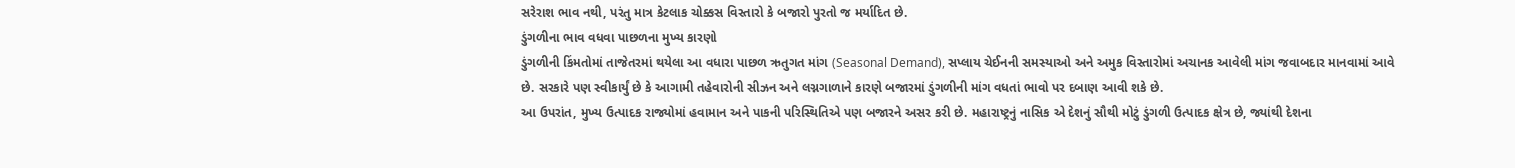સરેરાશ ભાવ નથી, પરંતુ માત્ર કેટલાક ચોક્કસ વિસ્તારો કે બજારો પુરતો જ મર્યાદિત છે.
ડુંગળીના ભાવ વધવા પાછળના મુખ્ય કારણો
ડુંગળીની કિંમતોમાં તાજેતરમાં થયેલા આ વધારા પાછળ ઋતુગત માંગ (Seasonal Demand), સપ્લાય ચેઈનની સમસ્યાઓ અને અમુક વિસ્તારોમાં અચાનક આવેલી માંગ જવાબદાર માનવામાં આવે છે. સરકારે પણ સ્વીકાર્યું છે કે આગામી તહેવારોની સીઝન અને લગ્નગાળાને કારણે બજારમાં ડુંગળીની માંગ વધતાં ભાવો પર દબાણ આવી શકે છે.
આ ઉપરાંત, મુખ્ય ઉત્પાદક રાજ્યોમાં હવામાન અને પાકની પરિસ્થિતિએ પણ બજારને અસર કરી છે. મહારાષ્ટ્રનું નાસિક એ દેશનું સૌથી મોટું ડુંગળી ઉત્પાદક ક્ષેત્ર છે, જ્યાંથી દેશના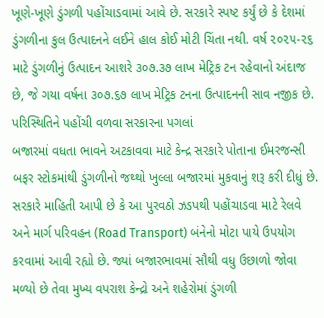ખૂણે-ખૂણે ડુંગળી પહોંચાડવામાં આવે છે. સરકારે સ્પષ્ટ કર્યું છે કે દેશમાં ડુંગળીના કુલ ઉત્પાદનને લઈને હાલ કોઈ મોટી ચિંતા નથી. વર્ષ ૨૦૨૫-૨૬ માટે ડુંગળીનું ઉત્પાદન આશરે ૩૦૭.૩૭ લાખ મેટ્રિક ટન રહેવાનો અંદાજ છે, જે ગયા વર્ષના ૩૦૭.૬૭ લાખ મેટ્રિક ટનના ઉત્પાદનની સાવ નજીક છે.
પરિસ્થિતિને પહોંચી વળવા સરકારના પગલાં
બજારમાં વધતા ભાવને અટકાવવા માટે કેન્દ્ર સરકારે પોતાના ઈમરજન્સી બફર સ્ટોકમાંથી ડુંગળીનો જથ્થો ખુલ્લા બજારમાં મુકવાનું શરૂ કરી દીધું છે. સરકારે માહિતી આપી છે કે આ પુરવઠો ઝડપથી પહોંચાડવા માટે રેલવે અને માર્ગ પરિવહન (Road Transport) બંનેનો મોટા પાયે ઉપયોગ કરવામાં આવી રહ્યો છે. જ્યાં બજારભાવમાં સૌથી વધુ ઉછાળો જોવા મળ્યો છે તેવા મુખ્ય વપરાશ કેન્દ્રો અને શહેરોમાં ડુંગળી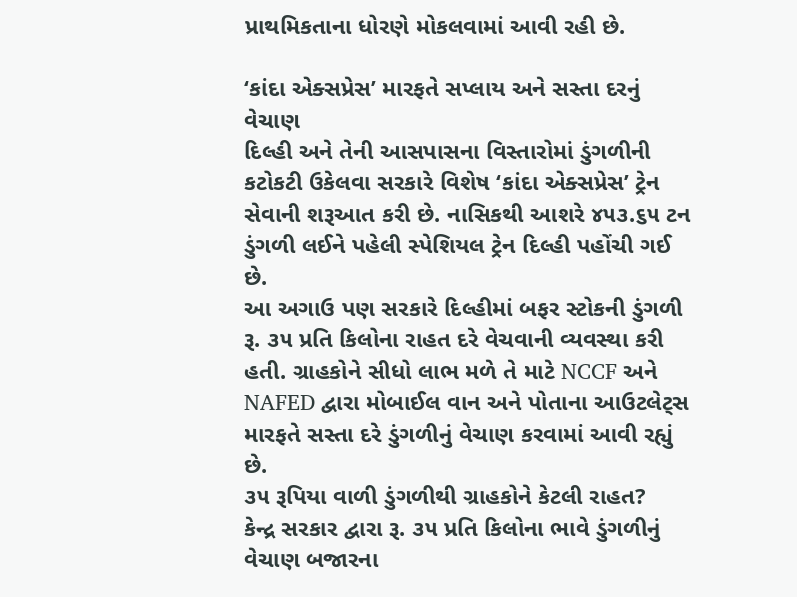પ્રાથમિકતાના ધોરણે મોકલવામાં આવી રહી છે.

‘કાંદા એક્સપ્રેસ’ મારફતે સપ્લાય અને સસ્તા દરનું વેચાણ
દિલ્હી અને તેની આસપાસના વિસ્તારોમાં ડુંગળીની કટોકટી ઉકેલવા સરકારે વિશેષ ‘કાંદા એક્સપ્રેસ’ ટ્રેન સેવાની શરૂઆત કરી છે. નાસિકથી આશરે ૪૫૩.૬૫ ટન ડુંગળી લઈને પહેલી સ્પેશિયલ ટ્રેન દિલ્હી પહોંચી ગઈ છે.
આ અગાઉ પણ સરકારે દિલ્હીમાં બફર સ્ટોકની ડુંગળી રૂ. ૩૫ પ્રતિ કિલોના રાહત દરે વેચવાની વ્યવસ્થા કરી હતી. ગ્રાહકોને સીધો લાભ મળે તે માટે NCCF અને NAFED દ્વારા મોબાઈલ વાન અને પોતાના આઉટલેટ્સ મારફતે સસ્તા દરે ડુંગળીનું વેચાણ કરવામાં આવી રહ્યું છે.
૩૫ રૂપિયા વાળી ડુંગળીથી ગ્રાહકોને કેટલી રાહત?
કેન્દ્ર સરકાર દ્વારા રૂ. ૩૫ પ્રતિ કિલોના ભાવે ડુંગળીનું વેચાણ બજારના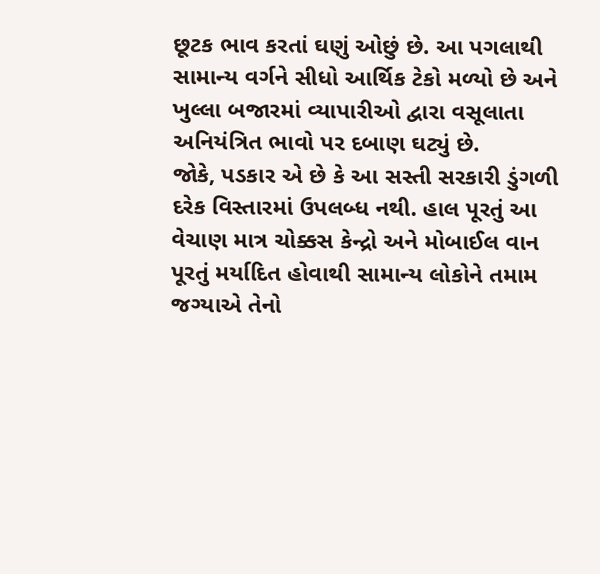છૂટક ભાવ કરતાં ઘણું ઓછું છે. આ પગલાથી સામાન્ય વર્ગને સીધો આર્થિક ટેકો મળ્યો છે અને ખુલ્લા બજારમાં વ્યાપારીઓ દ્વારા વસૂલાતા અનિયંત્રિત ભાવો પર દબાણ ઘટ્યું છે.
જોકે, પડકાર એ છે કે આ સસ્તી સરકારી ડુંગળી દરેક વિસ્તારમાં ઉપલબ્ધ નથી. હાલ પૂરતું આ વેચાણ માત્ર ચોક્કસ કેન્દ્રો અને મોબાઈલ વાન પૂરતું મર્યાદિત હોવાથી સામાન્ય લોકોને તમામ જગ્યાએ તેનો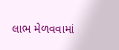લાભ મેળવવામાં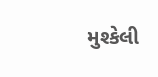મુશ્કેલી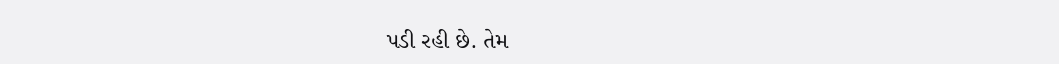પડી રહી છે. તેમ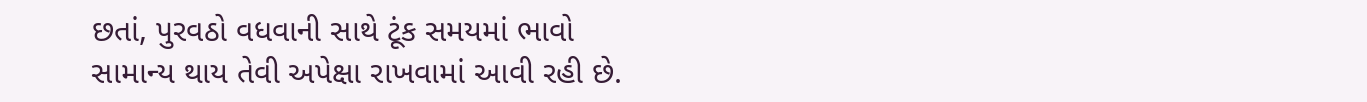છતાં, પુરવઠો વધવાની સાથે ટૂંક સમયમાં ભાવો સામાન્ય થાય તેવી અપેક્ષા રાખવામાં આવી રહી છે.